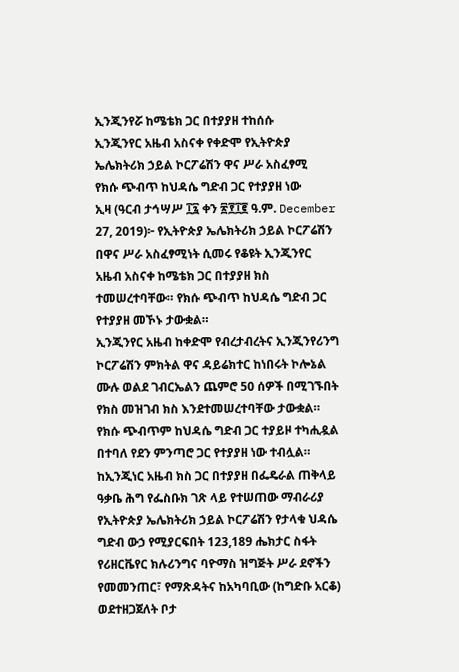ኢንጂንየሯ ከሜቴክ ጋር በተያያዘ ተከሰሱ
ኢንጂንየር አዜብ አስናቀ የቀድሞ የኢትዮጵያ ኤሌክትሪክ ኃይል ኮርፖሬሽን ዋና ሥራ አስፈፃሚ
የክሱ ጭብጥ ከህዳሴ ግድብ ጋር የተያያዘ ነው
ኢዛ (ዓርብ ታኅሣሥ ፲፯ ቀን ፳፻፲፪ ዓ.ም. December 27, 2019)፦ የኢትዮጵያ ኤሌክትሪክ ኃይል ኮርፖሬሽን በዋና ሥራ አስፈፃሚነት ሲመሩ የቆዩት ኢንጂንየር አዜብ አስናቀ ከሜቴክ ጋር በተያያዘ ክስ ተመሠረተባቸው። የክሱ ጭብጥ ከህዳሴ ግድብ ጋር የተያያዘ መኾኑ ታውቋል።
ኢንጂንየር አዜብ ከቀድሞ የብረታብረትና ኢንጂንየሪንግ ኮርፖሬሽን ምክትል ዋና ዳይሬክተር ከነበሩት ኮሎኔል ሙሉ ወልደ ገብርኤልን ጨምሮ 50 ሰዎች በሚገኙበት የክስ መዝገብ ክስ እንደተመሠረተባቸው ታውቋል።
የክሱ ጭብጥም ከህዳሴ ግድብ ጋር ተያይዞ ተካሒዷል በተባለ የደን ምንጣሮ ጋር የተያያዘ ነው ተብሏል። ከኢንጂነር አዜብ ክስ ጋር በተያያዘ በፌዴራል ጠቅላይ ዓቃቤ ሕግ የፌስቡክ ገጽ ላይ የተሠጠው ማብራሪያ የኢትዮጵያ ኤሌክትሪክ ኃይል ኮርፖሬሽን የታላቁ ህዳሴ ግድብ ውኃ የሚያርፍበት 123,189 ሔክታር ስፋት የሪዘርቬየር ክሉሪንግና ባዮማስ ዝግጅት ሥራ ደኖችን የመመንጠር፣ የማጽዳትና ከአካባቢው (ከግድቡ አርቆ) ወደተዘጋጀለት ቦታ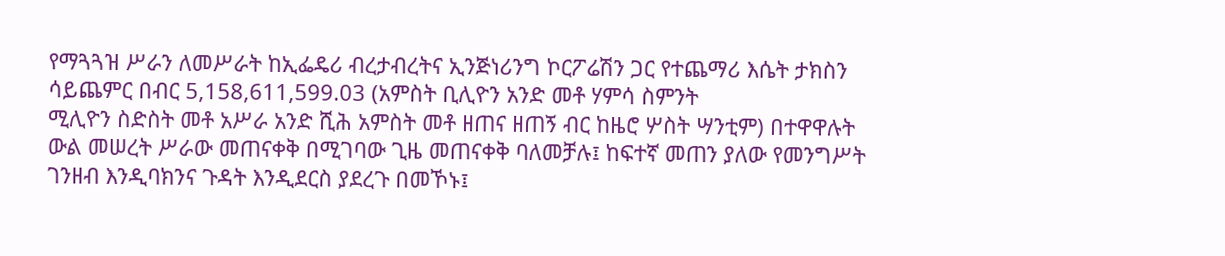የማጓጓዝ ሥራን ለመሥራት ከኢፌዴሪ ብረታብረትና ኢንጅነሪንግ ኮርፖሬሽን ጋር የተጨማሪ እሴት ታክስን ሳይጨምር በብር 5,158,611,599.03 (አምስት ቢሊዮን አንድ መቶ ሃምሳ ስምንት
ሚሊዮን ስድስት መቶ አሥራ አንድ ሺሕ አምስት መቶ ዘጠና ዘጠኝ ብር ከዜሮ ሦስት ሣንቲም) በተዋዋሉት ውል መሠረት ሥራው መጠናቀቅ በሚገባው ጊዜ መጠናቀቅ ባለመቻሉ፤ ከፍተኛ መጠን ያለው የመንግሥት ገንዘብ እንዲባክንና ጉዳት እንዲደርስ ያደረጉ በመኾኑ፤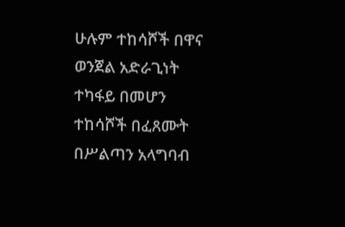ሁሉም ተከሳሾች በዋና ወንጀል አድራጊነት ተካፋይ በመሆን ተከሳሾች በፈጸሙት በሥልጣን አላግባብ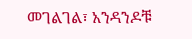መገልገል፣ አንዳንዶቹ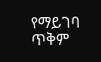የማይገባ ጥቅም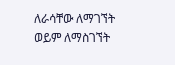ለራሳቸው ለማገኘት ወይም ለማስገኘት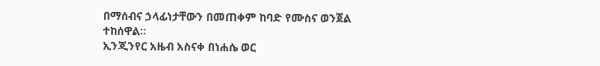በማሰብና ኃላፊነታቸውን በመጠቀም ከባድ የሙስና ወንጀል ተከሰዋል።
ኢንጂንየር አዜብ አስናቀ በነሐሴ ወር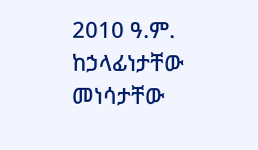2010 ዓ.ም. ከኃላፊነታቸው መነሳታቸው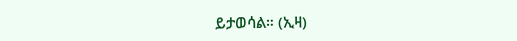ይታወሳል። (ኢዛ)